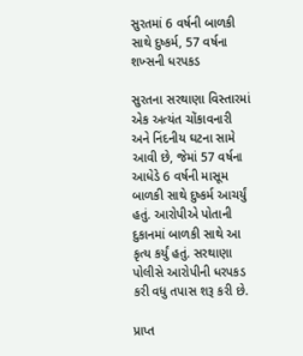સુરતમાં 6 વર્ષની બાળકી સાથે દુષ્કર્મ, 57 વર્ષના શખ્સની ધરપકડ

સુરતના સરથાણા વિસ્તારમાં એક અત્યંત ચોંકાવનારી અને નિંદનીય ઘટના સામે આવી છે, જેમાં 57 વર્ષના આધેડે 6 વર્ષની માસૂમ બાળકી સાથે દુષ્કર્મ આચર્યું હતું. આરોપીએ પોતાની દુકાનમાં બાળકી સાથે આ કૃત્ય કર્યું હતું. સરથાણા પોલીસે આરોપીની ધરપકડ કરી વધુ તપાસ શરૂ કરી છે.

પ્રાપ્ત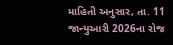માહિતી અનુસાર, તા. 11 જાન્યુઆરી 2026ના રોજ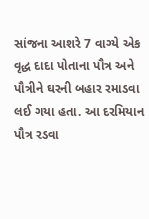સાંજના આશરે 7 વાગ્યે એક વૃદ્ધ દાદા પોતાના પૌત્ર અને પૌત્રીને ઘરની બહાર રમાડવા લઈ ગયા હતા. આ દરમિયાન પૌત્ર રડવા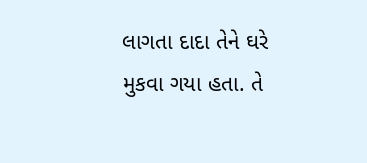લાગતા દાદા તેને ઘરે મુકવા ગયા હતા. તે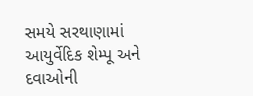સમયે સરથાણામાં આયુર્વેદિક શેમ્પૂ અને દવાઓની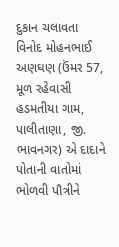દુકાન ચલાવતા વિનોદ મોહનભાઈ અણઘણ (ઉંમર 57, મૂળ રહેવાસી હડમતીયા ગામ, પાલીતાણા, જી. ભાવનગર) એ દાદાને પોતાની વાતોમાં ભોળવી પૌત્રીને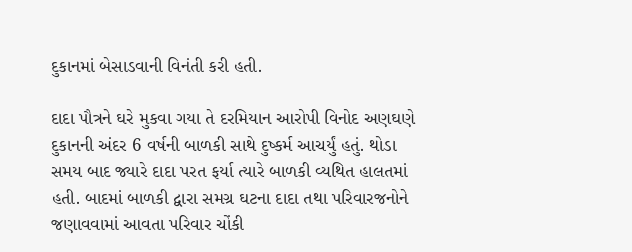દુકાનમાં બેસાડવાની વિનંતી કરી હતી.

દાદા પૌત્રને ઘરે મુકવા ગયા તે દરમિયાન આરોપી વિનોદ અણઘણે દુકાનની અંદર 6 વર્ષની બાળકી સાથે દુષ્કર્મ આચર્યું હતું. થોડા સમય બાદ જ્યારે દાદા પરત ફર્યા ત્યારે બાળકી વ્યથિત હાલતમાં હતી. બાદમાં બાળકી દ્વારા સમગ્ર ઘટના દાદા તથા પરિવારજનોને જણાવવામાં આવતા પરિવાર ચોંકી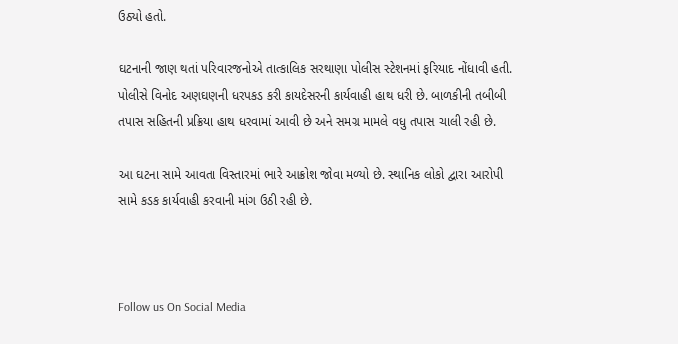ઉઠ્યો હતો.

ઘટનાની જાણ થતાં પરિવારજનોએ તાત્કાલિક સરથાણા પોલીસ સ્ટેશનમાં ફરિયાદ નોંધાવી હતી. પોલીસે વિનોદ અણઘણની ધરપકડ કરી કાયદેસરની કાર્યવાહી હાથ ધરી છે. બાળકીની તબીબી તપાસ સહિતની પ્રક્રિયા હાથ ધરવામાં આવી છે અને સમગ્ર મામલે વધુ તપાસ ચાલી રહી છે.

આ ઘટના સામે આવતા વિસ્તારમાં ભારે આક્રોશ જોવા મળ્યો છે. સ્થાનિક લોકો દ્વારા આરોપી સામે કડક કાર્યવાહી કરવાની માંગ ઉઠી રહી છે.



Follow us On Social Media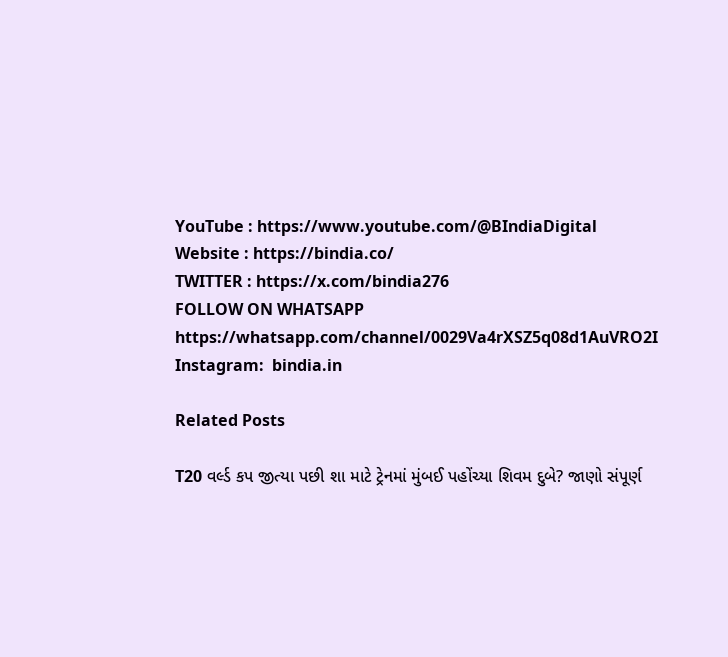YouTube : https://www.youtube.com/@BIndiaDigital
Website : https://bindia.co/
TWITTER : https://x.com/bindia276
FOLLOW ON WHATSAPP  https://whatsapp.com/channel/0029Va4rXSZ5q08d1AuVRO2I
Instagram:  bindia.in

Related Posts

T20 વર્લ્ડ કપ જીત્યા પછી શા માટે ટ્રેનમાં મુંબઈ પહોંચ્યા શિવમ દુબે? જાણો સંપૂર્ણ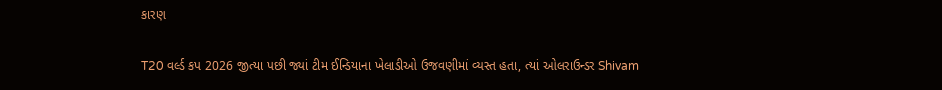કારણ

T20 વર્લ્ડ કપ 2026 જીત્યા પછી જ્યાં ટીમ ઈન્ડિયાના ખેલાડીઓ ઉજવણીમાં વ્યસ્ત હતા, ત્યાં ઓલરાઉન્ડર Shivam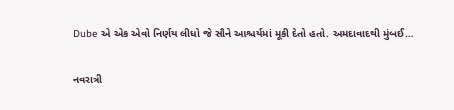Dube એ એક એવો નિર્ણય લીધો જે સૌને આશ્ચર્યમાં મૂકી દેતો હતો. અમદાવાદથી મુંબઈ…

નવરાત્રી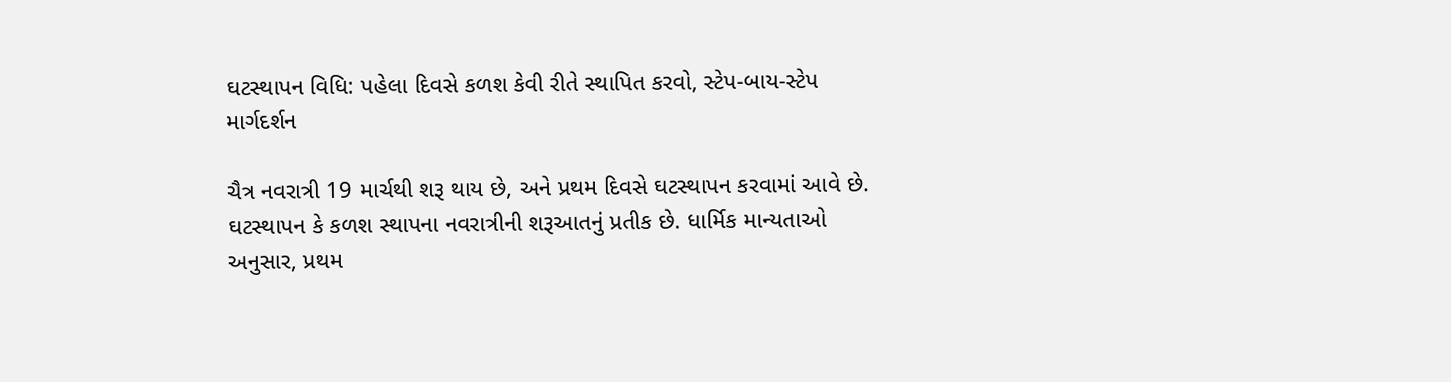ઘટસ્થાપન વિધિ: પહેલા દિવસે કળશ કેવી રીતે સ્થાપિત કરવો, સ્ટેપ-બાય-સ્ટેપ માર્ગદર્શન

ચૈત્ર નવરાત્રી 19 માર્ચથી શરૂ થાય છે, અને પ્રથમ દિવસે ઘટસ્થાપન કરવામાં આવે છે. ઘટસ્થાપન કે કળશ સ્થાપના નવરાત્રીની શરૂઆતનું પ્રતીક છે. ધાર્મિક માન્યતાઓ અનુસાર, પ્રથમ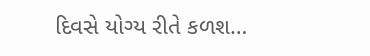દિવસે યોગ્ય રીતે કળશ…